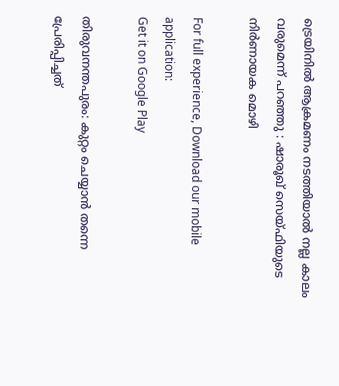ട്രെയിനിൽ ആക്രമണം നടത്തിയാൽ നല്ല കാലം വരുമെന്ന് പറഞ്ഞു : ഷാരൂഖ് സെയ്‌ഫിയുടെ നിർണായക മൊഴി

For full experience, Download our mobile application:
Get it on Google Play

തിരുവനന്തപുരം: കുറ്റം ചെയ്യാൻ തന്നെ പ്രേരിപ്പിച്ചത്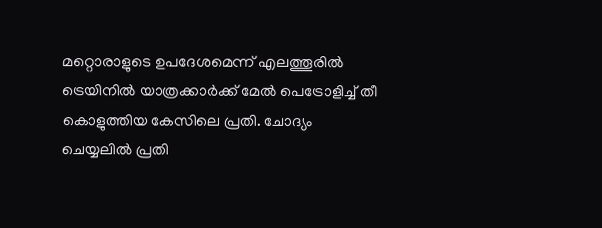മറ്റൊരാളുടെ ഉപദേശമെന്ന് എലത്തൂരിൽ ട്രെയിനിൽ യാത്രക്കാർക്ക് മേൽ പെട്രോളിച്ച് തീ കൊളുത്തിയ കേസിലെ പ്രതി. ചോദ്യം ചെയ്യലിൽ പ്രതി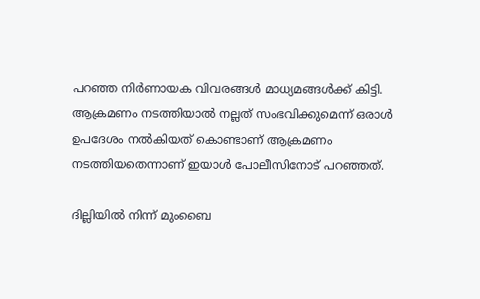പറഞ്ഞ നിർണായക വിവരങ്ങൾ മാധ്യമങ്ങൾക്ക് കിട്ടി. ആക്രമണം നടത്തിയാൽ നല്ലത് സംഭവിക്കുമെന്ന് ഒരാൾ ഉപദേശം നൽകിയത് കൊണ്ടാണ് ആക്രമണം നടത്തിയതെന്നാണ് ഇയാൾ പോലീസിനോട് പറഞ്ഞത്.

ദില്ലിയിൽ നിന്ന് മുംബൈ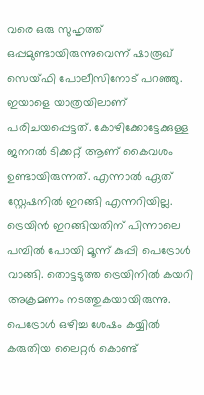വരെ ഒരു സുഹൃത്ത് ഒപ്പമുണ്ടായിരുന്നുവെന്ന് ഷാരൂഖ് സെയ്ഫി പോലീസിനോട് പറഞ്ഞു. ഇയാളെ യാത്രയിലാണ് പരിചയപ്പെട്ടത്. കോഴിക്കോട്ടേക്കുള്ള ജനറൽ ടിക്കറ്റ് ആണ് കൈവശം ഉണ്ടായിരുന്നത്. എന്നാൽ ഏത് സ്റ്റേഷനിൽ ഇറങ്ങി എന്നറിയില്ല. ട്രെയിൻ ഇറങ്ങിയതിന് പിന്നാലെ പമ്പിൽ പോയി മൂന്ന് കുപ്പി പെട്രോൾ വാങ്ങി. തൊട്ടടുത്ത ട്രെയിനിൽ കയറി അക്രമണം നടത്തുകയായിരുന്നു. പെട്രോൾ ഒഴിച്ച ശേഷം കയ്യിൽ കരുതിയ ലൈറ്റർ കൊണ്ട്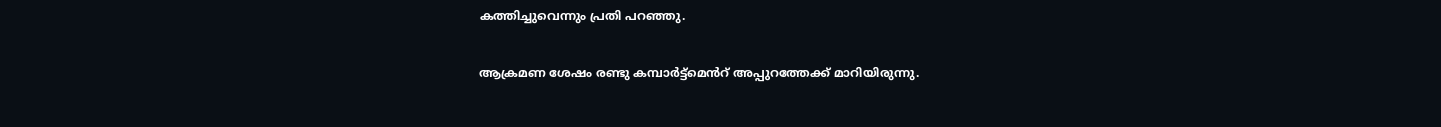കത്തിച്ചുവെന്നും പ്രതി പറഞ്ഞു.

ആക്രമണ ശേഷം രണ്ടു കമ്പാർട്ട്മെൻറ് അപ്പുറത്തേക്ക് മാറിയിരുന്നു.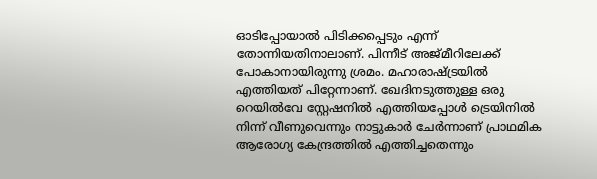ഓടിപ്പോയാൽ പിടിക്കപ്പെടും എന്ന് തോന്നിയതിനാലാണ്. പിന്നീട് അജ്മീറിലേക്ക് പോകാനായിരുന്നു ശ്രമം. മഹാരാഷ്ട്രയിൽ എത്തിയത് പിറ്റേന്നാണ്. ഖേദിനടുത്തുള്ള ഒരു റെയിൽവേ സ്റ്റേഷനിൽ എത്തിയപ്പോൾ ട്രെയിനിൽ നിന്ന് വീണുവെന്നും നാട്ടുകാർ ചേർന്നാണ് പ്രാഥമിക ആരോഗ്യ കേന്ദ്രത്തിൽ എത്തിച്ചതെന്നും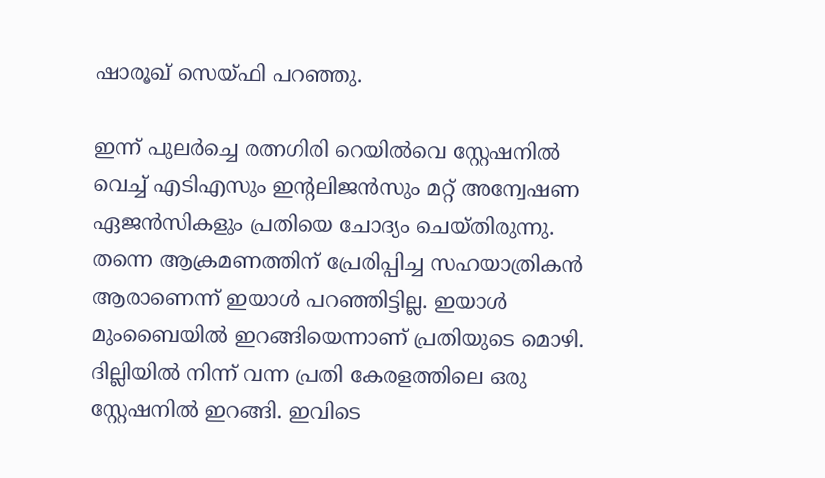ഷാരൂഖ് സെയ്ഫി പറഞ്ഞു.

ഇന്ന് പുലർച്ചെ രത്നഗിരി റെയിൽവെ സ്റ്റേഷനിൽ വെച്ച് എടിഎസും ഇന്റലിജൻസും മറ്റ് അന്വേഷണ ഏജൻസികളും പ്രതിയെ ചോദ്യം ചെയ്തിരുന്നു. തന്നെ ആക്രമണത്തിന് പ്രേരിപ്പിച്ച സഹയാത്രികൻ ആരാണെന്ന് ഇയാൾ പറഞ്ഞിട്ടില്ല. ഇയാൾ മുംബൈയിൽ ഇറങ്ങിയെന്നാണ് പ്രതിയുടെ മൊഴി. ദില്ലിയിൽ നിന്ന് വന്ന പ്രതി കേരളത്തിലെ ഒരു സ്റ്റേഷനിൽ ഇറങ്ങി. ഇവിടെ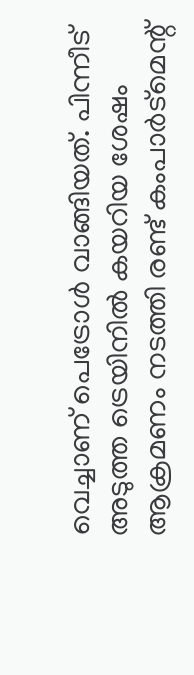വെച്ചാണ് പെട്രോൾ വാങ്ങിയത്. പിന്നീട് അടുത്ത ട്രെയിനിൽ കയറിയ ശേഷം ആക്രമണം നടത്തി രണ്ട് കംപാർട്മെന്റ്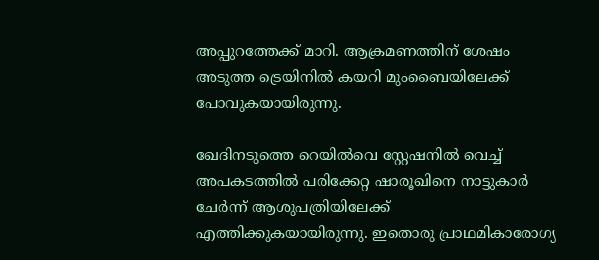അപ്പുറത്തേക്ക് മാറി. ആക്രമണത്തിന് ശേഷം അടുത്ത ട്രെയിനിൽ കയറി മുംബൈയിലേക്ക് പോവുകയായിരുന്നു.

ഖേദിനടുത്തെ റെയിൽവെ സ്റ്റേഷനിൽ വെച്ച് അപകടത്തിൽ പരിക്കേറ്റ ഷാരൂഖിനെ നാട്ടുകാർ ചേർന്ന് ആശുപത്രിയിലേക്ക് എത്തിക്കുകയായിരുന്നു. ഇതൊരു പ്രാഥമികാരോഗ്യ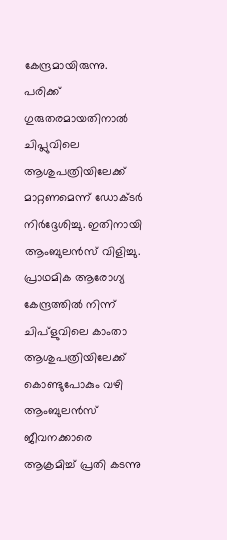കേന്ദ്രമായിരുന്നു. പരിക്ക് ഗുരുതരമായതിനാൽ ചിപ്ലുവിലെ ആശുപത്രിയിലേക്ക് മാറ്റണമെന്ന് ഡോക്ടർ നിർദ്ദേശിച്ചു. ഇതിനായി ആംബുലൻസ് വിളിച്ചു. പ്രാഥമിക ആരോഗ്യ കേന്ദ്രത്തിൽ നിന്ന് ചിപ്ളുവിലെ കാംതാ ആശുപത്രിയിലേക്ക് കൊണ്ടുപോകും വഴി ആംബുലൻസ് ജീവനക്കാരെ ആക്രമിച്ച് പ്രതി കടന്നു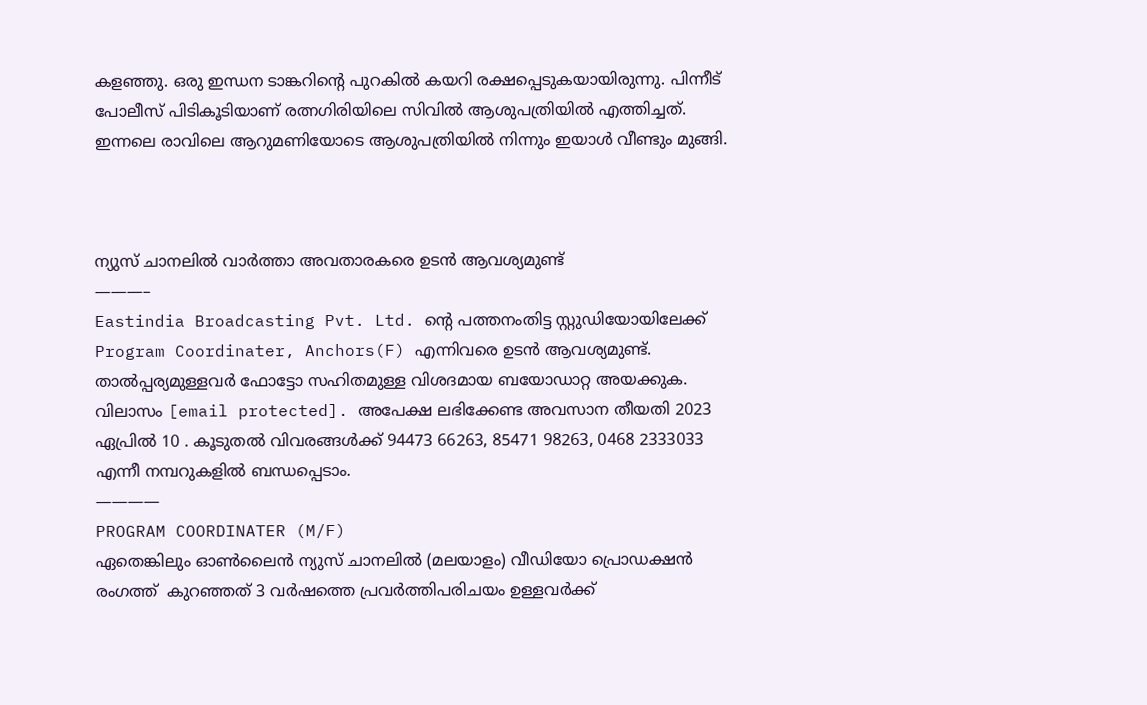കളഞ്ഞു. ഒരു ഇന്ധന ടാങ്കറിന്റെ പുറകിൽ കയറി രക്ഷപ്പെടുകയായിരുന്നു. പിന്നീട് പോലീസ് പിടികൂടിയാണ് രത്നഗിരിയിലെ സിവിൽ ആശുപത്രിയിൽ എത്തിച്ചത്. ഇന്നലെ രാവിലെ ആറുമണിയോടെ ആശുപത്രിയിൽ നിന്നും ഇയാൾ വീണ്ടും മുങ്ങി.



ന്യുസ് ചാനലില്‍ വാര്‍ത്താ അവതാരകരെ ഉടന്‍ ആവശ്യമുണ്ട്
———–
Eastindia Broadcasting Pvt. Ltd. ന്റെ പത്തനംതിട്ട സ്റ്റുഡിയോയിലേക്ക് Program Coordinater, Anchors(F) എന്നിവരെ ഉടന്‍ ആവശ്യമുണ്ട്. താല്‍പ്പര്യമുള്ളവര്‍ ഫോട്ടോ സഹിതമുള്ള വിശദമായ ബയോഡാറ്റ അയക്കുക. വിലാസം [email protected]. അപേക്ഷ ലഭിക്കേണ്ട അവസാന തീയതി 2023 ഏപ്രില്‍ 10 . കൂടുതല്‍ വിവരങ്ങള്‍ക്ക് 94473 66263, 85471 98263, 0468 2333033 എന്നീ നമ്പറുകളില്‍ ബന്ധപ്പെടാം.
————
PROGRAM COORDINATER (M/F)
ഏതെങ്കിലും ഓണ്‍ലൈന്‍ ന്യുസ് ചാനലില്‍ (മലയാളം) വീഡിയോ പ്രൊഡക്ഷന്‍ രംഗത്ത്  കുറഞ്ഞത്‌ 3 വര്‍ഷത്തെ പ്രവര്‍ത്തിപരിചയം ഉള്ളവര്‍ക്ക്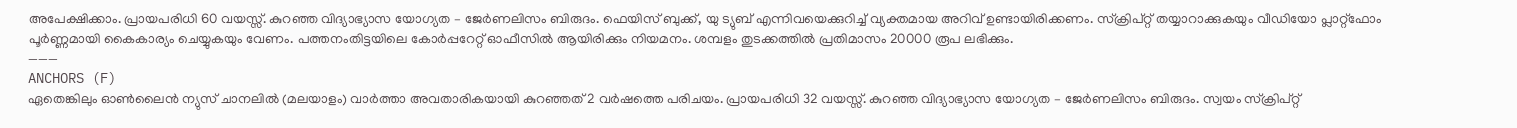അപേക്ഷിക്കാം. പ്രായപരിധി 60 വയസ്സ്. കുറഞ്ഞ വിദ്യാഭ്യാസ യോഗ്യത – ജേര്‍ണലിസം ബിരുദം. ഫെയിസ് ബുക്ക്, യു ട്യുബ് എന്നിവയെക്കുറിച്ച് വ്യക്തമായ അറിവ് ഉണ്ടായിരിക്കണം. സ്ക്രിപ്റ്റ് തയ്യാറാക്കുകയും വീഡിയോ പ്ലാറ്റ്ഫോം പൂര്‍ണ്ണമായി കൈകാര്യം ചെയ്യുകയും വേണം. പത്തനംതിട്ടയിലെ കോര്‍പ്പറേറ്റ് ഓഫീസില്‍ ആയിരിക്കും നിയമനം. ശമ്പളം തുടക്കത്തില്‍ പ്രതിമാസം 20000 രൂപ ലഭിക്കും.
———
ANCHORS (F)
ഏതെങ്കിലും ഓണ്‍ലൈന്‍ ന്യുസ് ചാനലില്‍ (മലയാളം) വാര്‍ത്താ അവതാരികയായി കുറഞ്ഞത്‌ 2 വര്‍ഷത്തെ പരിചയം. പ്രായപരിധി 32 വയസ്സ്. കുറഞ്ഞ വിദ്യാഭ്യാസ യോഗ്യത – ജേര്‍ണലിസം ബിരുദം. സ്വയം സ്ക്രിപ്റ്റ്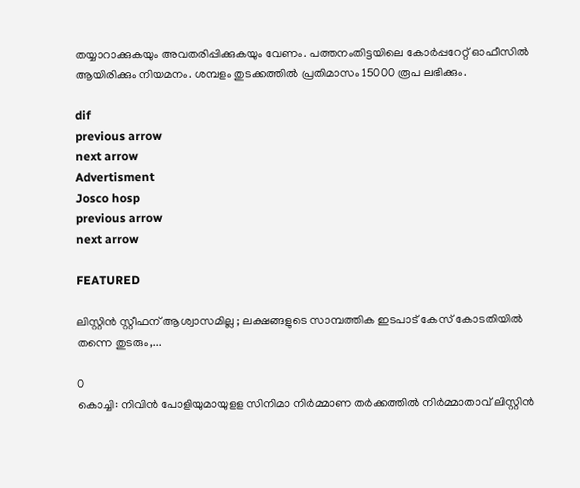തയ്യാറാക്കുകയും അവതരിപ്പിക്കുകയും വേണം. പത്തനംതിട്ടയിലെ കോര്‍പ്പറേറ്റ് ഓഫീസില്‍ ആയിരിക്കും നിയമനം. ശമ്പളം തുടക്കത്തില്‍ പ്രതിമാസം 15000 രൂപ ലഭിക്കും.

dif
previous arrow
next arrow
Advertisment
Josco hosp
previous arrow
next arrow

FEATURED

ലിസ്റ്റിൻ സ്റ്റീഫന് ആശ്വാസമില്ല ; ലക്ഷങ്ങളുടെ സാമ്പത്തിക ഇടപാട് കേസ് കോടതിയിൽ തന്നെ തുടരും,...

0
കൊച്ചി: നിവിന്‍ പോളിയുമായുളള സിനിമാ നിര്‍മ്മാണ തര്‍ക്കത്തില്‍ നിര്‍മ്മാതാവ് ലിസ്റ്റിന്‍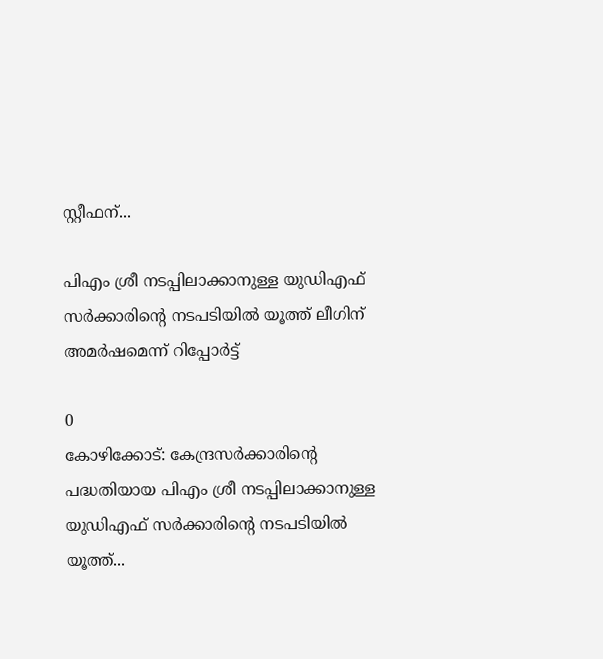സ്റ്റീഫന്...

പിഎം ശ്രീ നടപ്പിലാക്കാനുള്ള യുഡിഎഫ് സർക്കാരിൻ്റെ നടപടിയിൽ യൂത്ത് ലീഗിന് അമർഷമെന്ന് റിപ്പോർട്ട്

0
കോഴിക്കോട്: കേന്ദ്രസർക്കാരിൻ്റെ പദ്ധതിയായ പിഎം ശ്രീ നടപ്പിലാക്കാനുള്ള യുഡിഎഫ് സർക്കാരിൻ്റെ നടപടിയിൽ യൂത്ത്...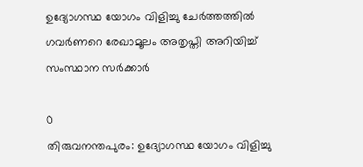ഉദ്യോഗസ്ഥ യോഗം വിളിച്ചു ചേര്‍ത്തത്തില്‍ ഗവര്‍ണറെ രേഖാമൂലം അതൃപ്തി അറിയിച്ച് സംസ്ഥാന സര്‍ക്കാര്‍

0
തിരുവനന്തപുരം: ഉദ്യോഗസ്ഥ യോഗം വിളിച്ചു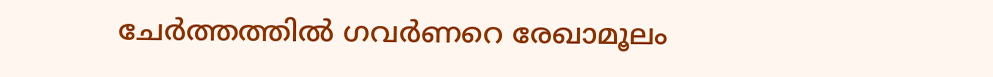ചേര്‍ത്തത്തില്‍ ഗവര്‍ണറെ രേഖാമൂലം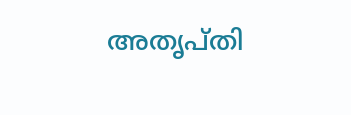അതൃപ്തി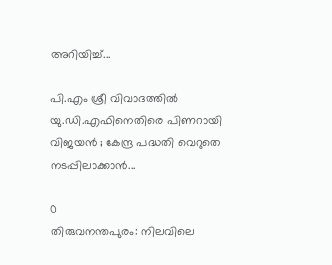അറിയിച്ച്...

പി.എം ശ്രീ വിവാദത്തിൽ യു.ഡി.എഫിനെതിരെ പിണറായി വിജയൻ ; കേന്ദ്ര പദ്ധതി വെറുതെ നടപ്പിലാക്കാൻ...

0
തിരുവനന്തപുരം: നിലവിലെ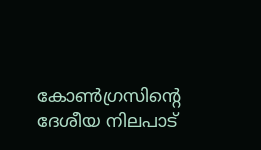കോൺഗ്രസിന്റെ ദേശീയ നിലപാട്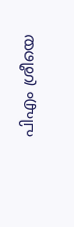പിഎം ശ്രീയെ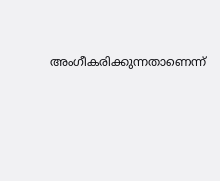അംഗീകരിക്കുന്നതാണെന്ന്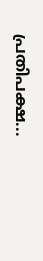പ്രതിപക്ഷ...